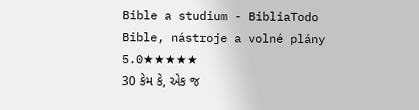Bible a studium - BibliaTodo
Bible, nástroje a volné plány
5.0★★★★★
30 કેમ કે, એક જ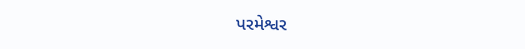પરમેશ્વર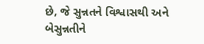છે, જે સુન્નતને વિશ્વાસથી અને બેસુન્નતીને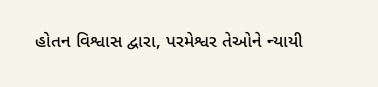હોતન વિશ્વાસ દ્વારા, પરમેશ્વર તેઓને ન્યાયી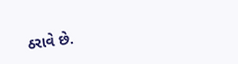ઠરાવે છે.